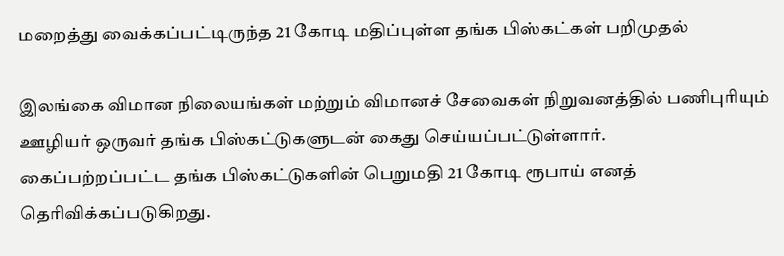மறைத்து வைக்கப்பட்டிருந்த 21 கோடி மதிப்புள்ள தங்க பிஸ்கட்கள் பறிமுதல்

இலங்கை விமான நிலையங்கள் மற்றும் விமானச் சேவைகள் நிறுவனத்தில் பணிபுரியும் ஊழியர் ஒருவர் தங்க பிஸ்கட்டுகளுடன் கைது செய்யப்பட்டுள்ளார்.
கைப்பற்றப்பட்ட தங்க பிஸ்கட்டுகளின் பெறுமதி 21 கோடி ரூபாய் எனத் தெரிவிக்கப்படுகிறது.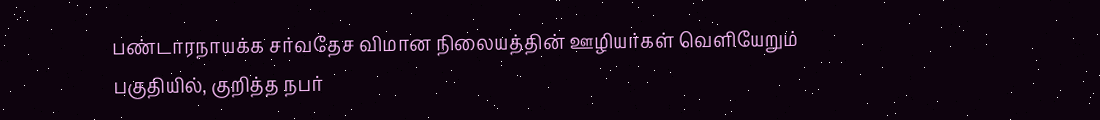பண்டாரநாயக்க சர்வதேச விமான நிலையத்தின் ஊழியர்கள் வெளியேறும் பகுதியில், குறித்த நபர்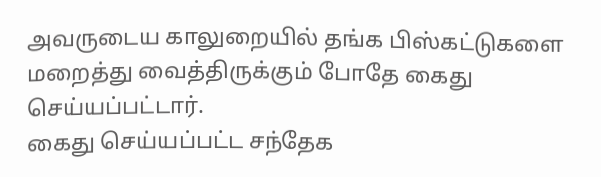அவருடைய காலுறையில் தங்க பிஸ்கட்டுகளை மறைத்து வைத்திருக்கும் போதே கைது செய்யப்பட்டார்.
கைது செய்யப்பட்ட சந்தேக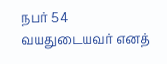நபர் 54 வயதுடையவர் எனத்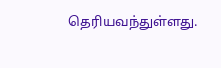தெரியவந்துள்ளது.